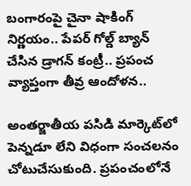బంగారంపై చైనా షాకింగ్ నిర్ణయం.. పేపర్ గోల్డ్ బ్యాన్ చేసిన డ్రాగన్ కంట్రీ.. ప్రపంచ వ్యాప్తంగా తీవ్ర ఆందోళన..

అంతర్జాతీయ పసిడి మార్కెట్‌లో పెన్నడూ లేని విధంగా సంచలనం చోటుచేసుకుంది. ప్రపంచంలోనే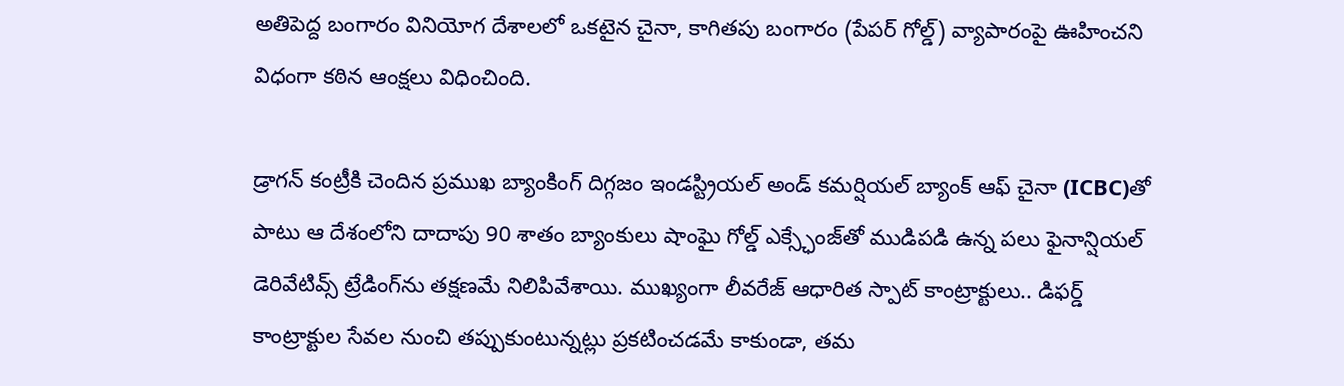అతిపెద్ద బంగారం వినియోగ దేశాలలో ఒకటైన చైనా, కాగితపు బంగారం (పేపర్ గోల్డ్) వ్యాపారంపై ఊహించని విధంగా కఠిన ఆంక్షలు విధించింది.

డ్రాగన్ కంట్రీకి చెందిన ప్రముఖ బ్యాంకింగ్ దిగ్గజం ఇండస్ట్రియల్ అండ్ కమర్షియల్ బ్యాంక్ ఆఫ్ చైనా (ICBC)తో పాటు ఆ దేశంలోని దాదాపు 90 శాతం బ్యాంకులు షాంఘై గోల్డ్ ఎక్స్ఛేంజ్‌తో ముడిపడి ఉన్న పలు ఫైనాన్షియల్ డెరివేటివ్స్ ట్రేడింగ్‌ను తక్షణమే నిలిపివేశాయి. ముఖ్యంగా లీవరేజ్ ఆధారిత స్పాట్ కాంట్రాక్టులు.. డిఫర్డ్ కాంట్రాక్టుల సేవల నుంచి తప్పుకుంటున్నట్లు ప్రకటించడమే కాకుండా, తమ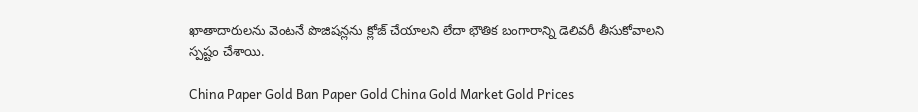ఖాతాదారులను వెంటనే పొజిషన్లను క్లోజ్ చేయాలని లేదా భౌతిక బంగారాన్ని డెలివరీ తీసుకోవాలని స్పష్టం చేశాయి.

China Paper Gold Ban Paper Gold China Gold Market Gold Prices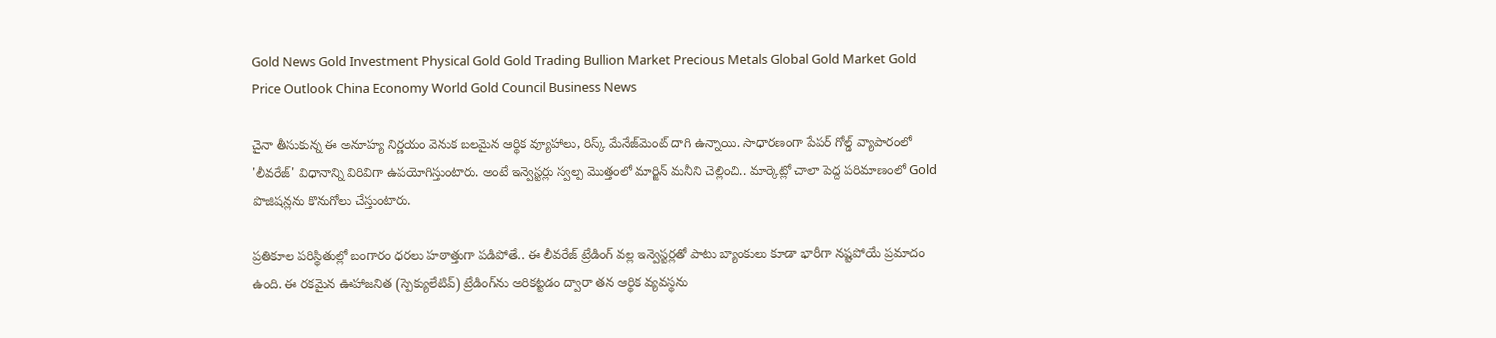Gold News Gold Investment Physical Gold Gold Trading Bullion Market Precious Metals Global Gold Market Gold Price Outlook China Economy World Gold Council Business News

చైనా తీసుకున్న ఈ అనూహ్య నిర్ణయం వెనుక బలమైన ఆర్థిక వ్యూహాలు, రిస్క్ మేనేజ్‌మెంట్ దాగి ఉన్నాయి. సాధారణంగా పేపర్ గోల్డ్ వ్యాపారంలో 'లీవరేజ్' విధానాన్ని విరివిగా ఉపయోగిస్తుంటారు. అంటే ఇన్వెస్టర్లు స్వల్ప మొత్తంలో మార్జిన్ మనీని చెల్లించి.. మార్కెట్లో చాలా పెద్ద పరిమాణంలో Gold పొజిషన్లను కొనుగోలు చేస్తుంటారు.

ప్రతికూల పరిస్థితుల్లో బంగారం ధరలు హఠాత్తుగా పడిపోతే.. ఈ లీవరేజ్ ట్రేడింగ్ వల్ల ఇన్వెస్టర్లతో పాటు బ్యాంకులు కూడా భారీగా నష్టపోయే ప్రమాదం ఉంది. ఈ రకమైన ఊహాజనిత (స్పెక్యులేటివ్) ట్రేడింగ్‌ను అరికట్టడం ద్వారా తన ఆర్థిక వ్యవస్థను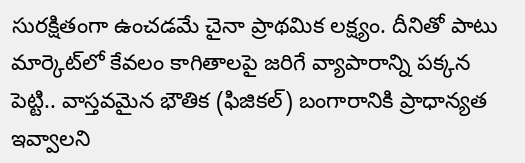సురక్షితంగా ఉంచడమే చైనా ప్రాథమిక లక్ష్యం. దీనితో పాటు మార్కెట్‌లో కేవలం కాగితాలపై జరిగే వ్యాపారాన్ని పక్కన పెట్టి.. వాస్తవమైన భౌతిక (ఫిజికల్) బంగారానికి ప్రాధాన్యత ఇవ్వాలని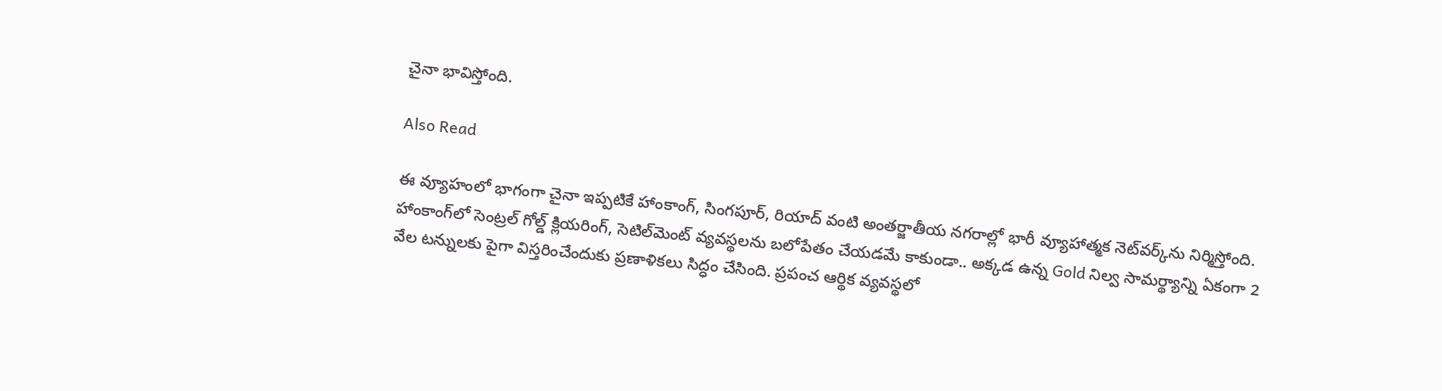చైనా భావిస్తోంది.

Also Read

ఈ వ్యూహంలో భాగంగా చైనా ఇప్పటికే హాంకాంగ్, సింగపూర్, రియాద్ వంటి అంతర్జాతీయ నగరాల్లో భారీ వ్యూహాత్మక నెట్‌వర్క్‌ను నిర్మిస్తోంది. హాంకాంగ్‌లో సెంట్రల్ గోల్డ్ క్లియరింగ్, సెటిల్‌మెంట్ వ్యవస్థలను బలోపేతం చేయడమే కాకుండా.. అక్కడ ఉన్న Gold నిల్వ సామర్థ్యాన్ని ఏకంగా 2 వేల టన్నులకు పైగా విస్తరించేందుకు ప్రణాళికలు సిద్ధం చేసింది. ప్రపంచ ఆర్థిక వ్యవస్థలో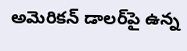అమెరికన్ డాలర్‌పై ఉన్న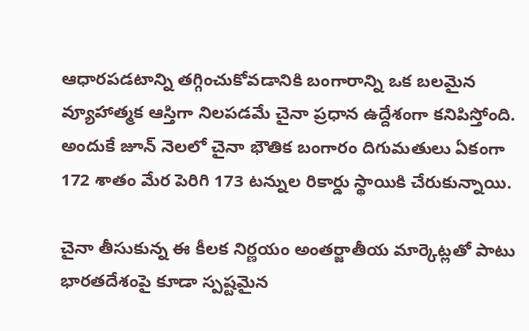ఆధారపడటాన్ని తగ్గించుకోవడానికి బంగారాన్ని ఒక బలమైన వ్యూహాత్మక ఆస్తిగా నిలపడమే చైనా ప్రధాన ఉద్దేశంగా కనిపిస్తోంది. అందుకే జూన్ నెలలో చైనా భౌతిక బంగారం దిగుమతులు ఏకంగా 172 శాతం మేర పెరిగి 173 టన్నుల రికార్డు స్థాయికి చేరుకున్నాయి.

చైనా తీసుకున్న ఈ కీలక నిర్ణయం అంతర్జాతీయ మార్కెట్లతో పాటు భారతదేశంపై కూడా స్పష్టమైన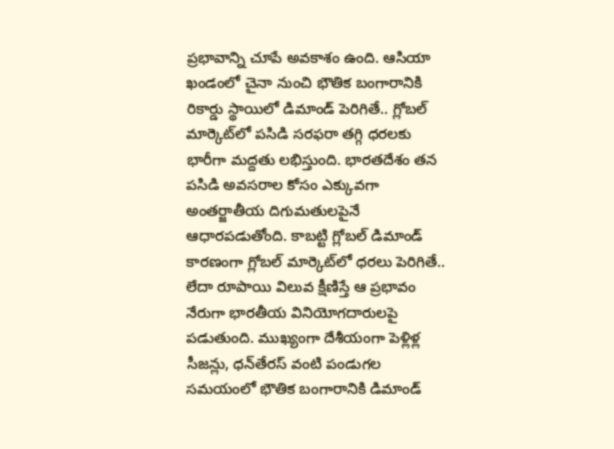ప్రభావాన్ని చూపే అవకాశం ఉంది. ఆసియా ఖండంలో చైనా నుంచి భౌతిక బంగారానికి రికార్డు స్థాయిలో డిమాండ్ పెరిగితే.. గ్లోబల్ మార్కెట్‌లో పసిడి సరఫరా తగ్గి ధరలకు భారీగా మద్దతు లభిస్తుంది. భారతదేశం తన పసిడి అవసరాల కోసం ఎక్కువగా అంతర్జాతీయ దిగుమతులపైనే ఆధారపడుతోంది. కాబట్టి గ్లోబల్ డిమాండ్ కారణంగా గ్లోబల్ మార్కెట్‌లో ధరలు పెరిగితే.. లేదా రూపాయి విలువ క్షీణిస్తే ఆ ప్రభావం నేరుగా భారతీయ వినియోగదారులపై పడుతుంది. ముఖ్యంగా దేశీయంగా పెళ్లిళ్ల సీజన్లు, ధన్‌తేరస్ వంటి పండుగల సమయంలో భౌతిక బంగారానికి డిమాండ్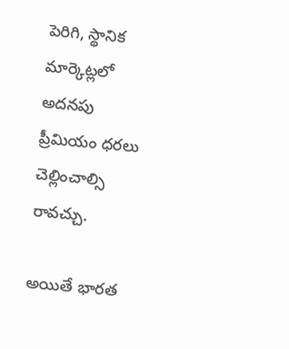పెరిగి, స్థానిక మార్కెట్లలో అదనపు ప్రీమియం ధరలు చెల్లించాల్సి రావచ్చు.

అయితే భారత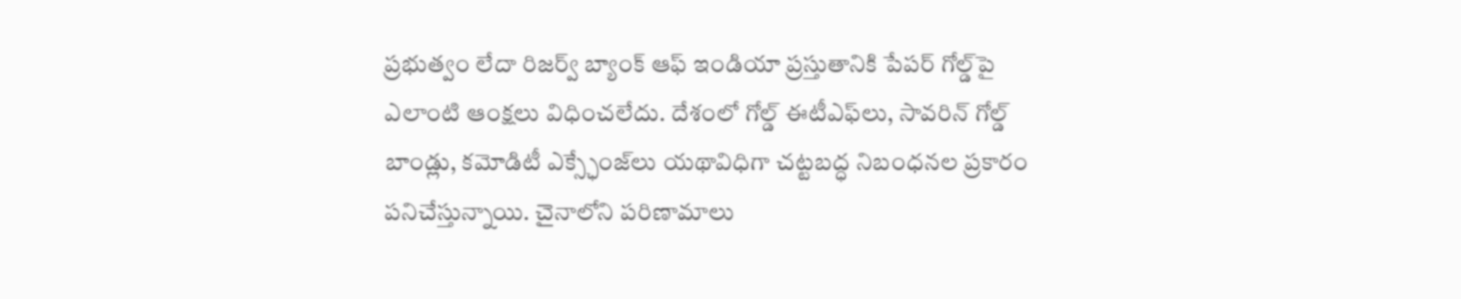ప్రభుత్వం లేదా రిజర్వ్ బ్యాంక్ ఆఫ్ ఇండియా ప్రస్తుతానికి పేపర్ గోల్డ్‌పై ఎలాంటి ఆంక్షలు విధించలేదు. దేశంలో గోల్డ్ ఈటీఎఫ్‌లు, సావరిన్ గోల్డ్ బాండ్లు, కమోడిటీ ఎక్స్ఛేంజ్‌లు యథావిధిగా చట్టబద్ధ నిబంధనల ప్రకారం పనిచేస్తున్నాయి. చైనాలోని పరిణామాలు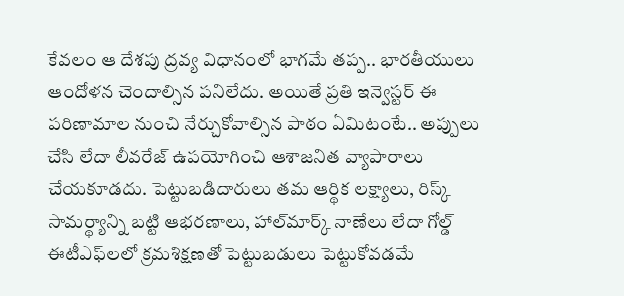కేవలం ఆ దేశపు ద్రవ్య విధానంలో భాగమే తప్ప.. భారతీయులు ఆందోళన చెందాల్సిన పనిలేదు. అయితే ప్రతి ఇన్వెస్టర్ ఈ పరిణామాల నుంచి నేర్చుకోవాల్సిన పాఠం ఏమిటంటే.. అప్పులు చేసి లేదా లీవరేజ్ ఉపయోగించి ఆశాజనిత వ్యాపారాలు చేయకూడదు. పెట్టుబడిదారులు తమ ఆర్థిక లక్ష్యాలు, రిస్క్ సామర్థ్యాన్ని బట్టి ఆభరణాలు, హాల్‌మార్క్ నాణేలు లేదా గోల్డ్ ఈటీఎఫ్‌లలో క్రమశిక్షణతో పెట్టుబడులు పెట్టుకోవడమే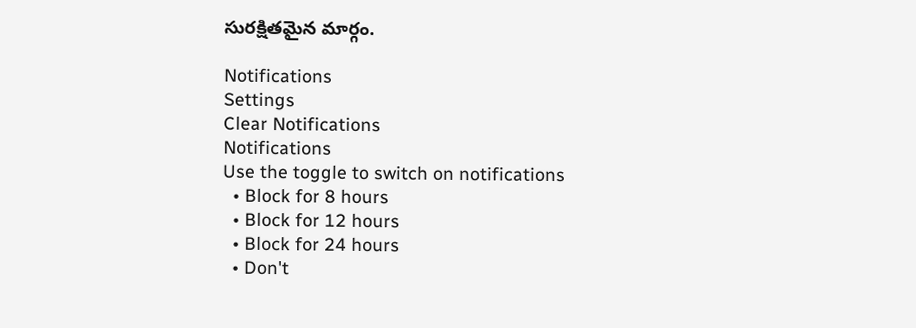సురక్షితమైన మార్గం.

Notifications
Settings
Clear Notifications
Notifications
Use the toggle to switch on notifications
  • Block for 8 hours
  • Block for 12 hours
  • Block for 24 hours
  • Don't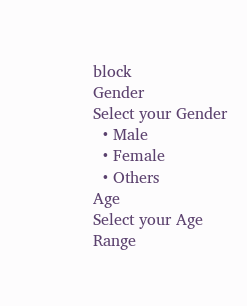block
Gender
Select your Gender
  • Male
  • Female
  • Others
Age
Select your Age Range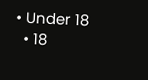• Under 18
  • 18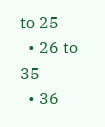to 25
  • 26 to 35
  • 36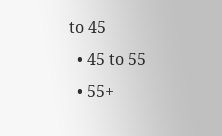to 45
  • 45 to 55
  • 55+